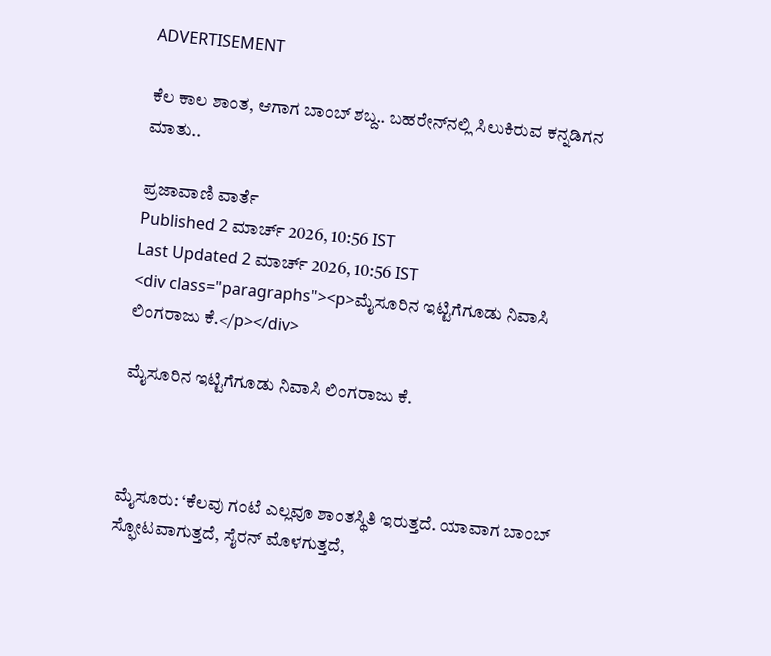ADVERTISEMENT

ಕೆಲ ಕಾಲ ಶಾಂತ, ಆಗಾಗ ಬಾಂಬ್ ಶಬ್ದ.. ಬಹರೇನ್‌ನಲ್ಲಿ ಸಿಲುಕಿರುವ ಕನ್ನಡಿಗನ ಮಾತು..

ಪ್ರಜಾವಾಣಿ ವಾರ್ತೆ
Published 2 ಮಾರ್ಚ್ 2026, 10:56 IST
Last Updated 2 ಮಾರ್ಚ್ 2026, 10:56 IST
<div class="paragraphs"><p>ಮೈಸೂರಿನ ಇಟ್ಟಿಗೆಗೂಡು ನಿವಾಸಿ ಲಿಂಗರಾಜು ಕೆ.</p></div>

ಮೈಸೂರಿನ ಇಟ್ಟಿಗೆಗೂಡು ನಿವಾಸಿ ಲಿಂಗರಾಜು ಕೆ.



ಮೈಸೂರು: ‘ಕೆಲವು ಗಂಟೆ ಎಲ್ಲವೂ ಶಾಂತಸ್ಥಿತಿ ಇರುತ್ತದೆ. ಯಾವಾಗ ಬಾಂಬ್‌ ಸ್ಫೋಟವಾಗುತ್ತದೆ, ಸೈರನ್‌ ಮೊಳಗುತ್ತದೆ,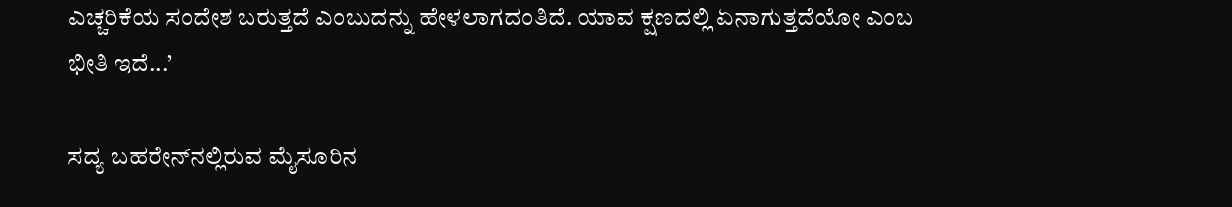ಎಚ್ಚರಿಕೆಯ ಸಂದೇಶ ಬರುತ್ತದೆ ಎಂಬುದನ್ನು ಹೇಳಲಾಗದಂತಿದೆ. ಯಾವ ಕ್ಷಣದಲ್ಲಿ ಏನಾಗುತ್ತದೆಯೋ ಎಂಬ ಭೀತಿ ಇದೆ...’

ಸದ್ಯ ಬಹರೇನ್‌ನಲ್ಲಿರುವ ಮೈಸೂರಿನ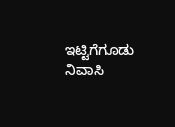ಇಟ್ಟಿಗೆಗೂಡು ನಿವಾಸಿ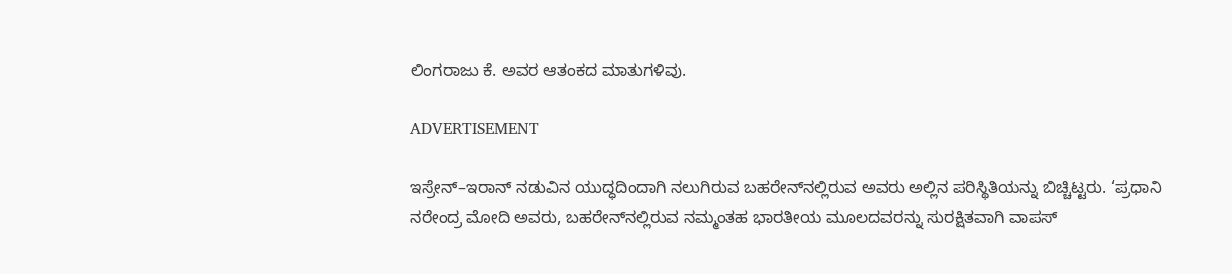ಲಿಂಗರಾಜು ಕೆ. ಅವರ ಆತಂಕದ ಮಾತುಗಳಿವು.

ADVERTISEMENT

ಇಸ್ರೇನ್‌–ಇರಾನ್‌ ನಡುವಿನ ಯುದ್ಧದಿಂದಾಗಿ ನಲುಗಿರುವ ಬಹರೇನ್‌ನಲ್ಲಿರುವ ಅವರು ಅಲ್ಲಿನ ಪರಿಸ್ಥಿತಿಯನ್ನು ಬಿಚ್ಚಿಟ್ಟರು. ‘ಪ್ರಧಾನಿ ನರೇಂದ್ರ ಮೋದಿ ಅವರು, ಬಹರೇನ್‌ನಲ್ಲಿರುವ ನಮ್ಮಂತಹ ಭಾರತೀಯ ಮೂಲದವರನ್ನು ಸುರಕ್ಷಿತವಾಗಿ ವಾಪಸ್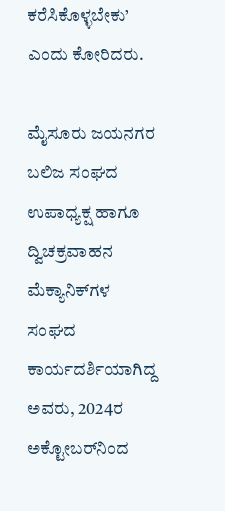ಕರೆಸಿಕೊಳ್ಳಬೇಕು’ ಎಂದು ಕೋರಿದರು.

ಮೈಸೂರು ಜಯನಗರ ಬಲಿಜ ಸಂಘದ ಉಪಾಧ್ಯಕ್ಷ ಹಾಗೂ ದ್ವಿಚಕ್ರವಾಹನ ಮೆಕ್ಯಾನಿಕ್‌ಗಳ ಸಂಘದ ಕಾರ್ಯದರ್ಶಿಯಾಗಿದ್ದ ಅವರು, 2024ರ ಅಕ್ಟೋಬರ್‌ನಿಂದ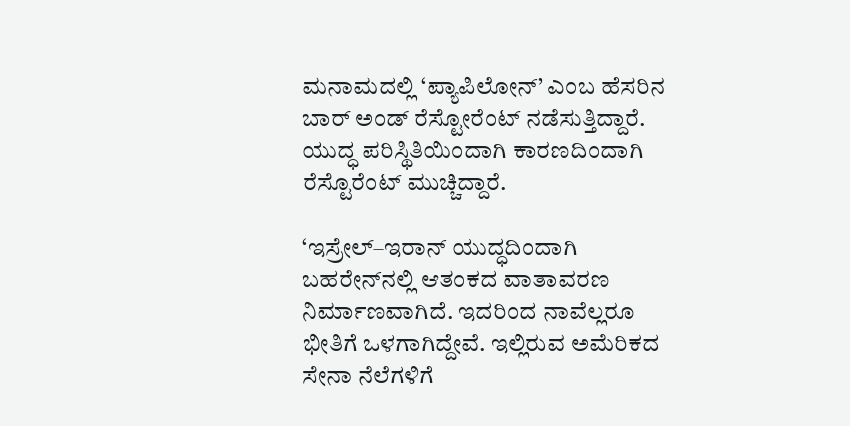ಮನಾಮದಲ್ಲಿ ‘ಪ್ಯಾಪಿಲೋನ್‌’ ಎಂಬ ಹೆಸರಿನ ಬಾರ್‌ ಅಂಡ್‌ ರೆಸ್ಟೋರೆಂಟ್ ನಡೆಸುತ್ತಿದ್ದಾರೆ. ಯುದ್ಧ ಪರಿಸ್ಥಿತಿಯಿಂದಾಗಿ ಕಾರಣದಿಂದಾಗಿ ರೆಸ್ಟೊರೆಂಟ್‌ ಮುಚ್ಚಿದ್ದಾರೆ.

‘ಇಸ್ರೇಲ್‌–ಇರಾನ್ ಯುದ್ಧದಿಂದಾಗಿ ಬಹರೇನ್‌ನಲ್ಲಿ ಆತಂಕದ ವಾತಾವರಣ ನಿರ್ಮಾಣವಾಗಿದೆ. ಇದರಿಂದ ನಾವೆಲ್ಲರೂ ಭೀತಿಗೆ ಒಳಗಾಗಿದ್ದೇವೆ. ಇಲ್ಲಿರುವ ಅಮೆರಿಕದ ಸೇನಾ ನೆಲೆಗಳಿಗೆ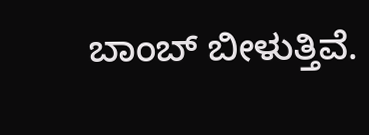ಬಾಂಬ್‌ ಬೀಳುತ್ತಿವೆ.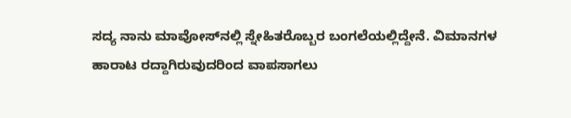ಸದ್ಯ ನಾನು ಮಾವೋಸ್‌ನಲ್ಲಿ ಸ್ನೇಹಿತರೊಬ್ಬರ ಬಂಗಲೆಯಲ್ಲಿದ್ದೇನೆ. ವಿಮಾನಗಳ ಹಾರಾಟ ರದ್ದಾಗಿರುವುದರಿಂದ ವಾಪಸಾಗಲು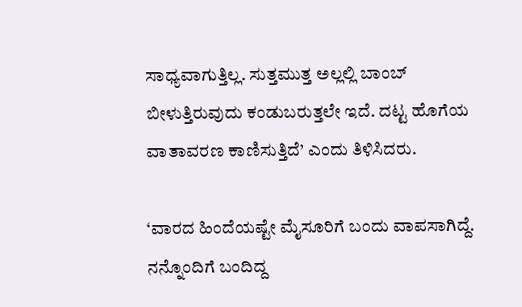ಸಾಧ್ಯವಾಗುತ್ತಿಲ್ಲ. ಸುತ್ತಮುತ್ತ ಅಲ್ಲಲ್ಲಿ ಬಾಂಬ್‌ ಬೀಳುತ್ತಿರುವುದು ಕಂಡುಬರುತ್ತಲೇ ಇದೆ. ದಟ್ಟ ಹೊಗೆಯ ವಾತಾವರಣ ಕಾಣಿಸುತ್ತಿದೆ’ ಎಂದು ತಿಳಿಸಿದರು.

‘ವಾರದ ಹಿಂದೆಯಷ್ಟೇ ಮೈಸೂರಿಗೆ ಬಂದು ವಾಪಸಾಗಿದ್ದೆ. ನನ್ನೊಂದಿಗೆ ಬಂದಿದ್ದ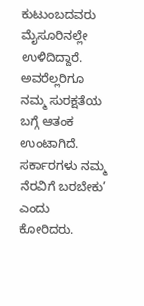ಕುಟುಂಬದವರು ಮೈಸೂರಿನಲ್ಲೇ ಉಳಿದಿದ್ದಾರೆ. ಅವರೆಲ್ಲರಿಗೂ ನಮ್ಮ ಸುರಕ್ಷತೆಯ ಬಗ್ಗೆ ಆತಂಕ ಉಂಟಾಗಿದೆ. ಸರ್ಕಾರಗಳು ನಮ್ಮ ನೆರವಿಗೆ ಬರಬೇಕು’ ಎಂದು ಕೋರಿದರು.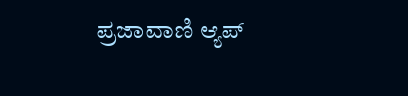ಪ್ರಜಾವಾಣಿ ಆ್ಯಪ್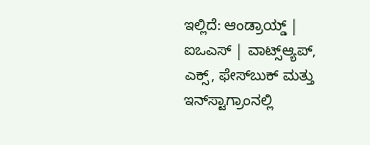ಇಲ್ಲಿದೆ: ಆಂಡ್ರಾಯ್ಡ್ | ಐಒಎಸ್ | ವಾಟ್ಸ್ಆ್ಯಪ್, ಎಕ್ಸ್, ಫೇಸ್‌ಬುಕ್ ಮತ್ತು ಇನ್‌ಸ್ಟಾಗ್ರಾಂನಲ್ಲಿ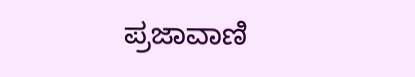ಪ್ರಜಾವಾಣಿ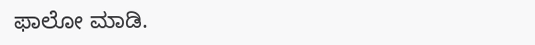ಫಾಲೋ ಮಾಡಿ.